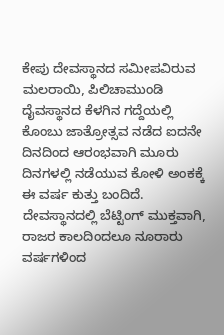ಕೇಪು ದೇವಸ್ಥಾನದ ಸಮೀಪವಿರುವ ಮಲರಾಯಿ, ಪಿಲಿಚಾಮುಂಡಿ ದೈವಸ್ಥಾನದ ಕೆಳಗಿನ ಗದ್ದೆಯಲ್ಲಿ ಕೊಂಬು ಜಾತ್ರೋತ್ಸವ ನಡೆದ ಐದನೇ ದಿನದಿಂದ ಆರಂಭವಾಗಿ ಮೂರು ದಿನಗಳಲ್ಲಿ ನಡೆಯುವ ಕೋಳಿ ಅಂಕಕ್ಕೆ ಈ ವರ್ಷ ಕುತ್ತು ಬಂದಿದೆ. ದೇವಸ್ಥಾನದಲ್ಲಿ ಬೆಟ್ಟಿಂಗ್ ಮುಕ್ತವಾಗಿ, ರಾಜರ ಕಾಲದಿಂದಲೂ ನೂರಾರು ವರ್ಷಗಳಿಂದ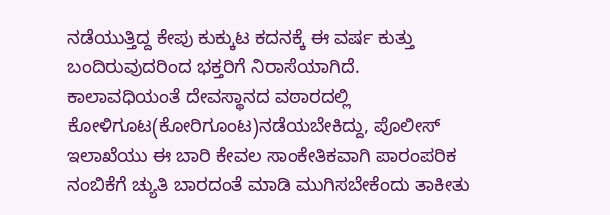ನಡೆಯುತ್ತಿದ್ದ ಕೇಪು ಕುಕ್ಕುಟ ಕದನಕ್ಕೆ ಈ ವರ್ಷ ಕುತ್ತು ಬಂದಿರುವುದರಿಂದ ಭಕ್ತರಿಗೆ ನಿರಾಸೆಯಾಗಿದೆ.
ಕಾಲಾವಧಿಯಂತೆ ದೇವಸ್ಥಾನದ ವಠಾರದಲ್ಲಿ ಕೋಳಿಗೂಟ(ಕೋರಿಗೂಂಟ)ನಡೆಯಬೇಕಿದ್ದು, ಪೊಲೀಸ್ ಇಲಾಖೆಯು ಈ ಬಾರಿ ಕೇವಲ ಸಾಂಕೇತಿಕವಾಗಿ ಪಾರಂಪರಿಕ ನಂಬಿಕೆಗೆ ಚ್ಯುತಿ ಬಾರದಂತೆ ಮಾಡಿ ಮುಗಿಸಬೇಕೆಂದು ತಾಕೀತು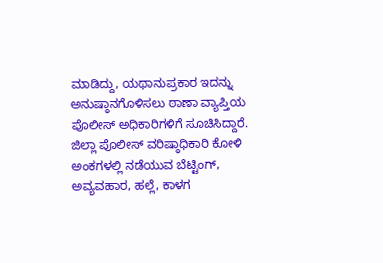ಮಾಡಿದ್ದು, ಯಥಾನುಪ್ರಕಾರ ಇದನ್ನು ಅನುಷ್ಠಾನಗೊಳಿಸಲು ಠಾಣಾ ವ್ಯಾಪ್ತಿಯ ಪೊಲೀಸ್ ಅಧಿಕಾರಿಗಳಿಗೆ ಸೂಚಿಸಿದ್ದಾರೆ.
ಜಿಲ್ಲಾ ಪೊಲೀಸ್ ವರಿಷ್ಠಾಧಿಕಾರಿ ಕೋಳಿ ಅಂಕಗಳಲ್ಲಿ ನಡೆಯುವ ಬೆಟ್ಟಿಂಗ್, ಅವ್ಯವಹಾರ, ಹಲ್ಲೆ, ಕಾಳಗ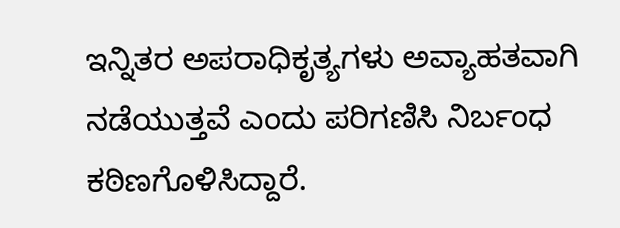ಇನ್ನಿತರ ಅಪರಾಧಿಕೃತ್ಯಗಳು ಅವ್ಯಾಹತವಾಗಿ ನಡೆಯುತ್ತವೆ ಎಂದು ಪರಿಗಣಿಸಿ ನಿರ್ಬಂಧ ಕಠಿಣಗೊಳಿಸಿದ್ದಾರೆ.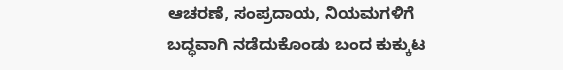ಆಚರಣೆ, ಸಂಪ್ರದಾಯ, ನಿಯಮಗಳಿಗೆ ಬದ್ಧವಾಗಿ ನಡೆದುಕೊಂಡು ಬಂದ ಕುಕ್ಕುಟ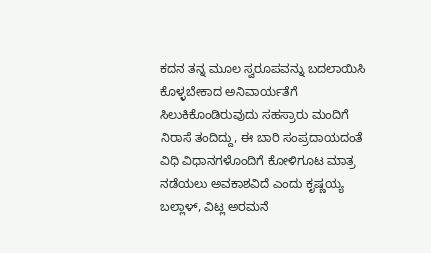ಕದನ ತನ್ನ ಮೂಲ ಸ್ವರೂಪವನ್ನು ಬದಲಾಯಿಸಿ ಕೊಳ್ಳಬೇಕಾದ ಅನಿವಾರ್ಯತೆಗೆ ಸಿಲುಕಿಕೊಂಡಿರುವುದು ಸಹಸ್ರಾರು ಮಂದಿಗೆ ನಿರಾಸೆ ತಂದಿದ್ದು, ಈ ಬಾರಿ ಸಂಪ್ರದಾಯದಂತೆ ವಿಧಿ ವಿಧಾನಗಳೊಂದಿಗೆ ಕೋಳಿಗೂಟ ಮಾತ್ರ ನಡೆಯಲು ಅವಕಾಶವಿದೆ ಎಂದು ಕೃಷ್ಣಯ್ಯ ಬಲ್ಲಾಳ್, ವಿಟ್ಲ ಅರಮನೆ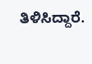ತಿಳಿಸಿದ್ದಾರೆ.